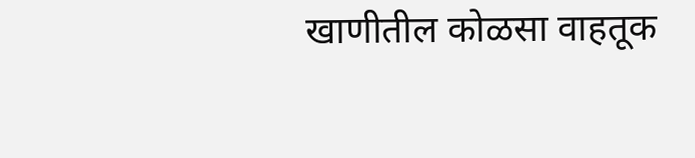खाणीतील कोळसा वाहतूक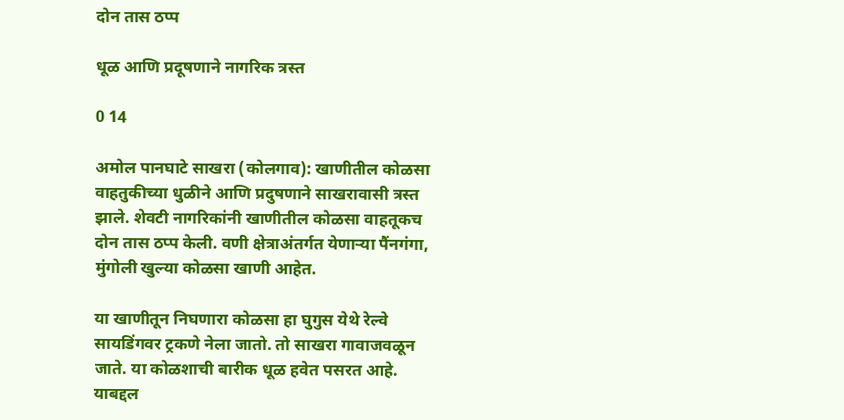दोन तास ठप्प

धूळ आणि प्रदूषणाने नागरिक त्रस्त

0 14

अमोल पानघाटे साखरा (कोलगाव): खाणीतील कोळसा वाहतुकीच्या धुळीने आणि प्रदुषणाने साखरावासी त्रस्त झाले. शेवटी नागरिकांनी खाणीतील कोळसा वाहतूकच दोन तास ठप्प केली. वणी क्षेत्राअंतर्गत येणाऱ्या पैंनगंगा, मुंगोली खुल्या कोळसा खाणी आहेत.

या खाणीतून निघणारा कोळसा हा घुगुस येथे रेल्वे सायडिंगवर ट्रकणे नेला जातो. तो साखरा गावाजवळून जाते. या कोळशाची बारीक धूळ हवेत पसरत आहे. याबद्दल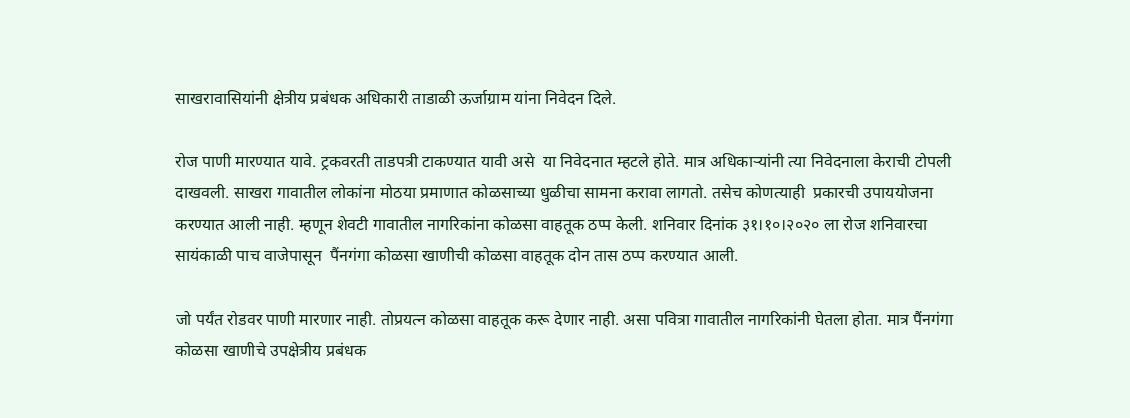साखरावासियांनी क्षेत्रीय प्रबंधक अधिकारी ताडाळी ऊर्जाग्राम यांना निवेदन दिले.

रोज पाणी मारण्यात यावे. ट्रकवरती ताडपत्री टाकण्यात यावी असे  या निवेदनात म्हटले होते. मात्र अधिकाऱ्यांनी त्या निवेदनाला केराची टोपली दाखवली. साखरा गावातील लोकांना मोठया प्रमाणात कोळसाच्या धुळीचा सामना करावा लागतो. तसेच कोणत्याही  प्रकारची उपाययोजना करण्यात आली नाही. म्हणून शेवटी गावातील नागरिकांना कोळसा वाहतूक ठप्प केली. शनिवार दिनांक ३१।१०।२०२० ला रोज शनिवारचा सायंकाळी पाच वाजेपासून  पैंनगंगा कोळसा खाणीची कोळसा वाहतूक दोन तास ठप्प करण्यात आली.

जो पर्यंत रोडवर पाणी मारणार नाही. तोप्रयत्न कोळसा वाहतूक करू देणार नाही. असा पवित्रा गावातील नागरिकांनी घेतला होता. मात्र पैंनगंगा कोळसा खाणीचे उपक्षेत्रीय प्रबंधक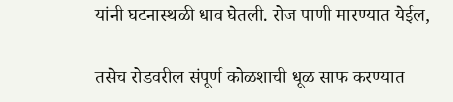यांनी घटनास्थळी धाव घेतली. रोज पाणी मारण्यात येईल,

तसेच रोडवरील संपूर्ण कोळशाची धूळ साफ करण्यात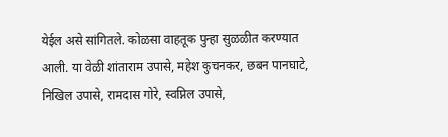येईल असे सांगितले. कोळसा वाहतूक पुन्हा सुळळीत करण्यात आली. या वेळी शांताराम उपासे, महेश कुचनकर, छबन पानघाटे, निखिल उपासे, रामदास गोरे, स्वप्निल उपासे,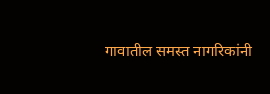गावातील समस्त नागरिकांनी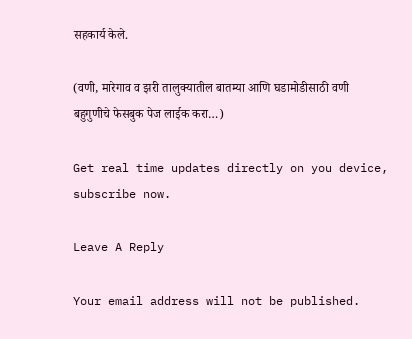सहकार्य केले.

(वणी, मारेगाव व झरी तालुक्यातील बातम्या आणि घडामोडीसाठी वणी बहुगुणीचे फेसबुक पेज लाईक करा…)

Get real time updates directly on you device, subscribe now.

Leave A Reply

Your email address will not be published.